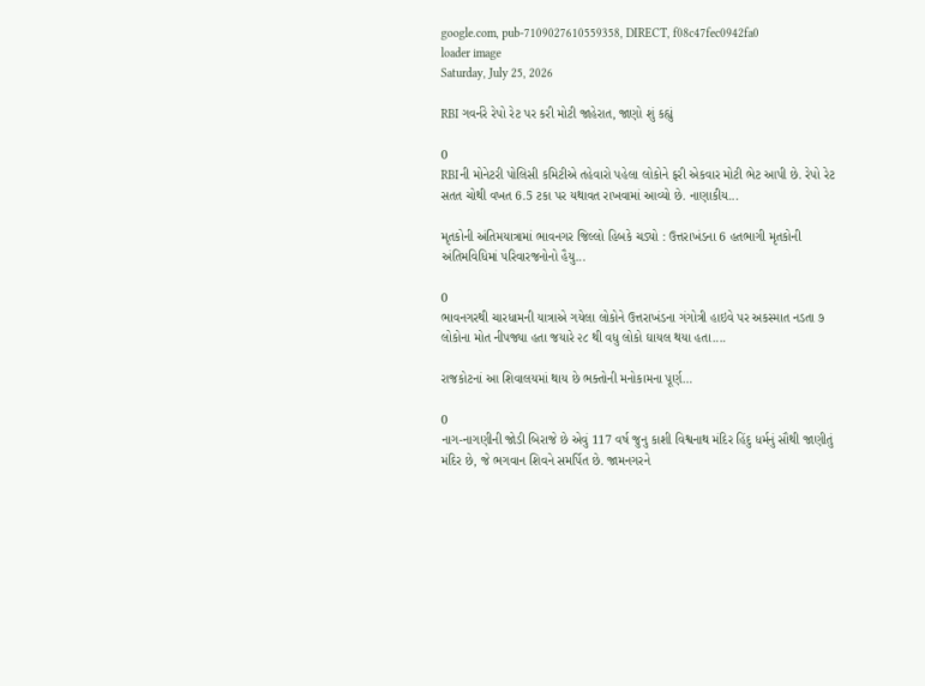google.com, pub-7109027610559358, DIRECT, f08c47fec0942fa0
loader image
Saturday, July 25, 2026

RBI ગવર્નરે રેપો રેટ પર કરી મોટી જાહેરાત, જાણો શું કહ્યું

0
RBIની મોનેટરી પોલિસી કમિટીએ તહેવારો પહેલા લોકોને ફરી એકવાર મોટી ભેટ આપી છે. રેપો રેટ સતત ચોથી વખત 6.5 ટકા પર યથાવત રાખવામાં આવ્યો છે. નાણાકીય...

મૃતકોની અંતિમયાત્રામાં ભાવનગર જિલ્લો હિબકે ચડ્યો : ઉત્તરાખંડના 6 હતભાગી મૃતકોની અંતિમવિધિમાં પરિવારજનોનો હૈયુ...

0
ભાવનગરથી ચારધામની યાત્રાએ ગયેલા લોકોને ઉત્તરાખંડના ગંગોત્રી હાઇવે પર અકસ્માત નડતા ૭ લોકોના મોત નીપજ્યા હતા જયારે ૨૮ થી વધુ લોકો ઘાયલ થયા હતા....

રાજકોટનાં આ શિવાલયમાં થાય છે ભક્તોની મનોકામના પૂર્ણ…

0
નાગ-નાગણીની જોડી બિરાજે છે એવું 117 વર્ષ જુનુ કાશી વિશ્વનાથ મંદિર હિંદુ ધર્મનું સૌથી જાણીતું મંદિર છે, જે ભગવાન શિવને સમર્પિત છે. જામનગરને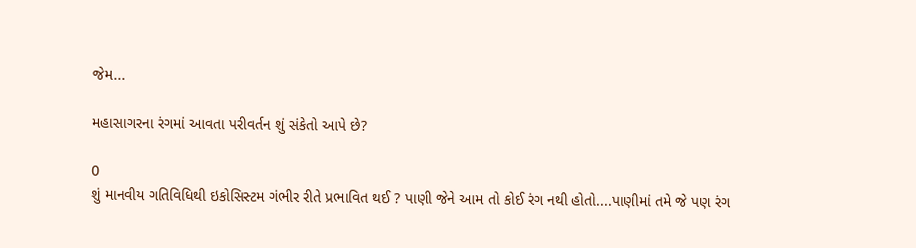જેમ...

મહાસાગરના રંગમાં આવતા પરીવર્તન શું સંકેતો આપે છે?

0
શું માનવીય ગતિવિધિથી ઇકોસિસ્ટમ ગંભીર રીતે પ્રભાવિત થઈ ? પાણી જેને આમ તો કોઈ રંગ નથી હોતો....પાણીમાં તમે જે પણ રંગ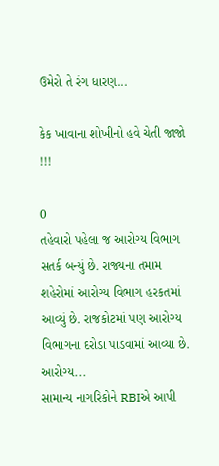ઉમેરો તે રંગ ધારણ...

કેક ખાવાના શોખીનો હવે ચેતી જાજો !!!

0
તહેવારો પહેલા જ આરોગ્ય વિભાગ સતર્ક બન્યું છે. રાજ્યના તમામ શહેરોમાં આરોગ્ય વિભાગ હરકતમાં આવ્યું છે. રાજકોટમાં પણ આરોગ્ય વિભાગના દરોડા પાડવામાં આવ્યા છે. આરોગ્ય...
સામાન્ય નાગરિકોને RBIએ આપી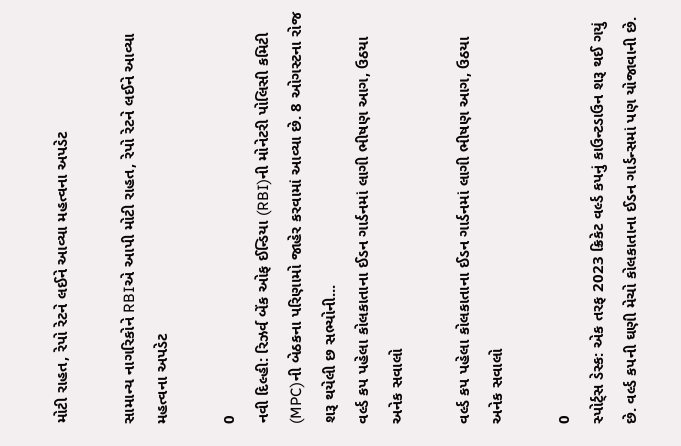મોટી રાહત, રેપો રેટને લઈને આવ્યા મહત્વના અપડેટ

સામાન્ય નાગરિકોને RBIએ આપી મોટી રાહત, રેપો રેટને લઈને આવ્યા મહત્વના અપડેટ

0
નવી દિલ્હી: રિઝર્વ બેંક ઓફ ઈન્ડિયા (RBI)ની મોનેટરી પોલિસી કમિટી (MPC)ની બેઠકના પરિણામો જાહેર કરવામાં આવ્યા છે. 8 ઓગસ્ટના રોજ શરૂ થયેલી છ સભ્યોની...
વર્લ્ડ કપ પહેલા કોલકાતાના ઈડન ગાર્ડનમાં લાગી ભીષણ આગ, ઉઠયા અનેક સવાલો

વર્લ્ડ કપ પહેલા કોલકાતાના ઈડન ગાર્ડનમાં લાગી ભીષણ આગ, ઉઠયા અનેક સવાલો

0
સ્પોર્ટ્સ ડેસ્ક: એક તરફ 2023 ક્રિકેટ વર્લ્ડ કપનું કાઉન્ટડાઉન શરૂ થઈ ગયું છે. વર્લ્ડ કપની ઘણી મેચો કોલકાતાના ઈડન ગાર્ડન્સમાં પણ યોજાવાની છે.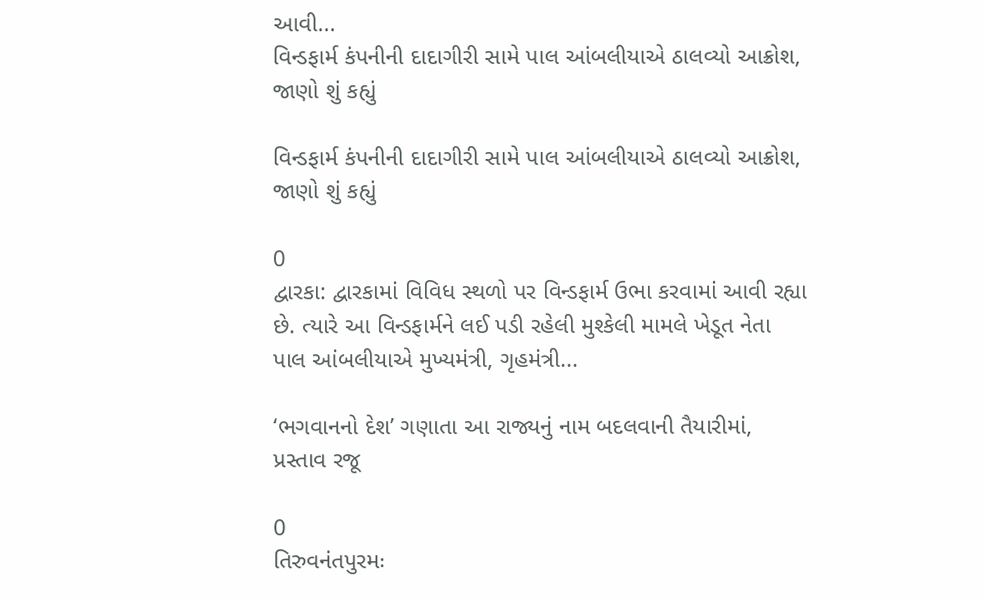આવી...
વિન્ડફાર્મ કંપનીની દાદાગીરી સામે પાલ આંબલીયાએ ઠાલવ્યો આક્રોશ, જાણો શું કહ્યું

વિન્ડફાર્મ કંપનીની દાદાગીરી સામે પાલ આંબલીયાએ ઠાલવ્યો આક્રોશ, જાણો શું કહ્યું

0
દ્વારકા: દ્વારકામાં વિવિધ સ્થળો પર વિન્ડફાર્મ ઉભા કરવામાં આવી રહ્યા છે. ત્યારે આ વિન્ડફાર્મને લઈ પડી રહેલી મુશ્કેલી મામલે ખેડૂત નેતા પાલ આંબલીયાએ મુખ્યમંત્રી, ગૃહમંત્રી...

‘ભગવાનનો દેશ’ ગણાતા આ રાજ્યનું નામ બદલવાની તૈયારીમાં, પ્રસ્તાવ રજૂ

0
તિરુવનંતપુરમઃ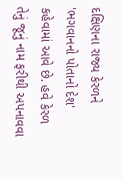દક્ષિણના રાજ્ય કેરળને 'ભગવાનનો પોતાનો દેશ' કહેવામાં આવે છે. હવે કેરળ તેનું જૂનું નામ ફરીથી અપનાવવા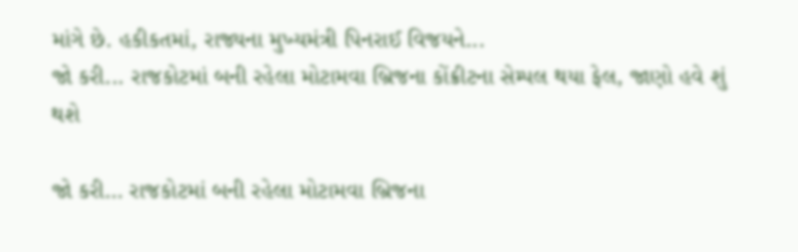માંગે છે. હકીકતમાં, રાજ્યના મુખ્યમંત્રી પિનરાઈ વિજયને...
જો કરી... રાજકોટમાં બની રહેલા મોટામવા બ્રિજના કોંક્રીટના સેમ્પલ થયા ફેલ, જાણો હવે શું થશે

જો કરી… રાજકોટમાં બની રહેલા મોટામવા બ્રિજના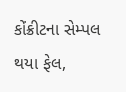કોંક્રીટના સેમ્પલ થયા ફેલ,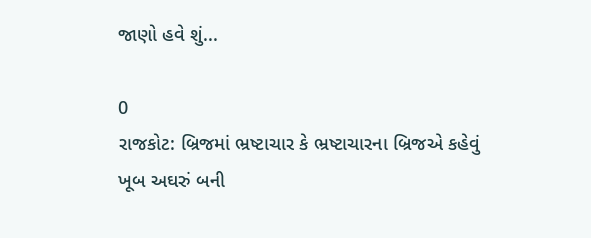જાણો હવે શું...

0
રાજકોટ: બ્રિજમાં ભ્રષ્ટાચાર કે ભ્રષ્ટાચારના બ્રિજએ કહેવું ખૂબ અઘરું બની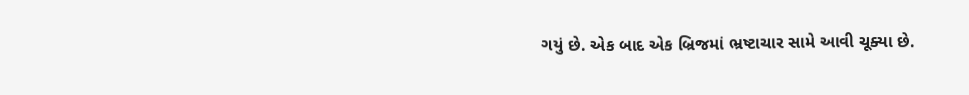ગયું છે. એક બાદ એક બ્રિજમાં ભ્રષ્ટાચાર સામે આવી ચૂક્યા છે.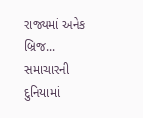રાજ્યમાં અનેક બ્રિજ...
સમાચારની દુનિયામાં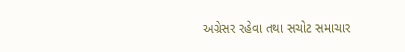અગ્રેસર રહેવા તથા સચોટ સમાચાર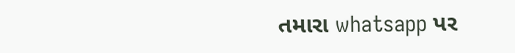તમારા whatsapp પર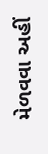મેળવવા અહીં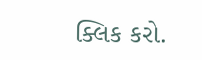ક્લિક કરો.